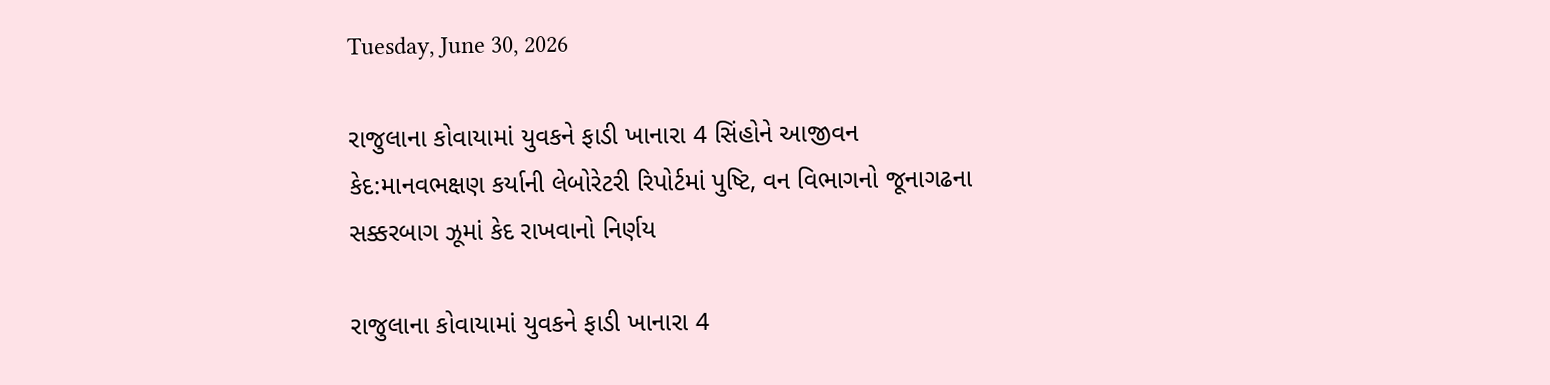Tuesday, June 30, 2026

રાજુલાના કોવાયામાં યુવકને ફાડી ખાનારા 4 સિંહોને આજીવન કેદ:માનવભક્ષણ કર્યાની લેબોરેટરી રિપોર્ટમાં પુષ્ટિ, વન વિભાગનો જૂનાગઢના સક્કરબાગ ઝૂમાં કેદ રાખવાનો નિર્ણય

રાજુલાના કોવાયામાં યુવકને ફાડી ખાનારા 4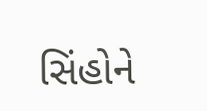સિંહોને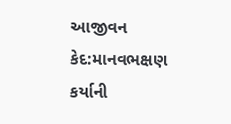આજીવન કેદ:માનવભક્ષણ કર્યાની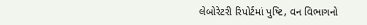લેબોરેટરી રિપોર્ટમાં પુષ્ટિ, વન વિભાગનો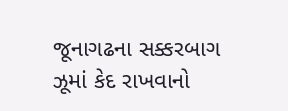જૂનાગઢના સક્કરબાગ ઝૂમાં કેદ રાખવાનો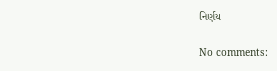નિર્ણય

No comments: